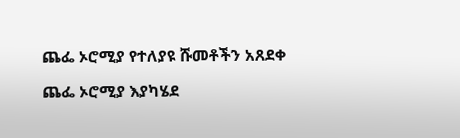ጨፌ ኦሮሚያ የተለያዩ ሹመቶችን አጸደቀ

ጨፌ ኦሮሚያ እያካሄደ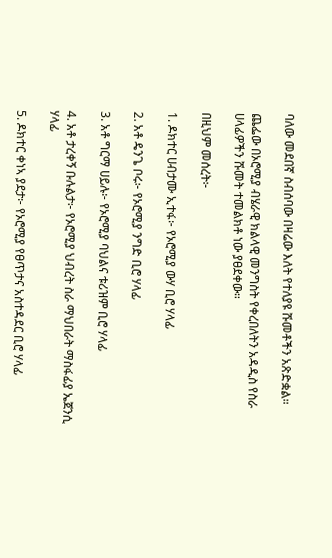ባለው መደበኛ ስብሰባው በዛሬው እለት የተለያዩ ሹመቶችን አጽድቋል።

ጨፌው በኦሮሚያ ብሄራዊ ክልላዊ መንግስት የቀረበለትን አዳዲስ የስራ ሀላፊዎችን ሹመት ተመልክቶ ነው ያፀደቀው።

በዚህም መሰረት፦

1. ዶክተር ሀብታሙ ኢተፋ፦ የኦሮሚያ ውሃ ቢሮ ሃላፊ

2. አቶ ዴንጌ ቦሩ፦ የኦሮሚያ ንግድ ቢሮ ሃላፊ

3. አቶ ግርማ ሀይሉ፦ የኦሮሚያ ባህልና ቱሪዝም ቢሮ ሃላፊ

4. አቶ ታረቀኝ ቡሉልታ፦ የኦሮሚያ ህብረት ስራ ማህበራት ማስፋፊያ ኤጀንሲ ሃላፊ

5. ዶክተር ቀነኣ ያደታ፦ የኦሮሚያ የፀጥታና አስተዳደር ቢሮ ሃላፊ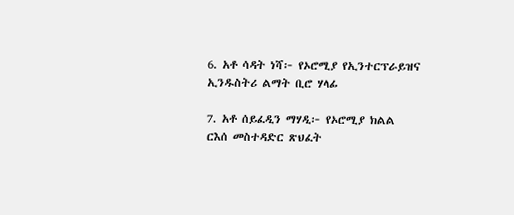6. አቶ ሳዳት ነሻ፦ የኦሮሚያ የኢንተርፕራይዝና ኢንዱስትሪ ልማት ቢሮ ሃላፊ

7. አቶ ሰይፈዲን ማሃዲ፦ የኦሮሚያ ክልል ርእሰ መስተዳድር ጽህፈት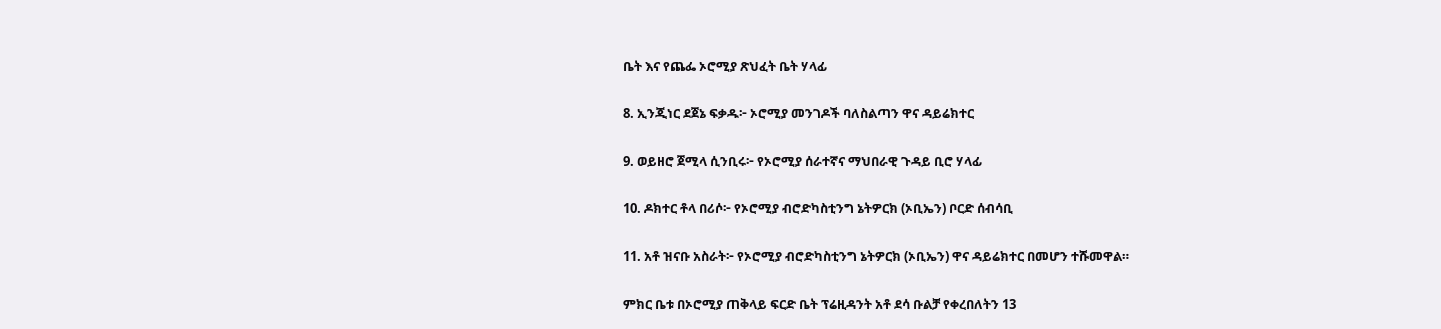ቤት እና የጨፌ ኦሮሚያ ጽህፈት ቤት ሃላፊ

8. ኢንጂነር ደጀኔ ፍቃዱ፦ ኦሮሚያ መንገዶች ባለስልጣን ዋና ዳይሬክተር

9. ወይዘሮ ጀሚላ ሲንቢሩ፦ የኦሮሚያ ሰራተኛና ማህበራዊ ጉዳይ ቢሮ ሃላፊ

10. ዶክተር ቶላ በሪሶ፦ የኦሮሚያ ብሮድካስቲንግ ኔትዎርክ (ኦቢኤን) ቦርድ ሰብሳቢ

11. አቶ ዝናቡ አስራት፦ የኦሮሚያ ብሮድካስቲንግ ኔትዎርክ (ኦቢኤን) ዋና ዳይሬክተር በመሆን ተሹመዋል።

ምክር ቤቱ በኦሮሚያ ጠቅላይ ፍርድ ቤት ፕሬዚዳንት አቶ ደሳ ቡልቻ የቀረበለትን 13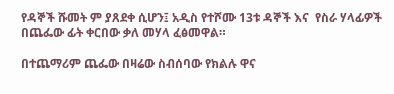የዳኞች ሹመት ም ያጸደቀ ሲሆን፤ አዲስ የተሾሙ 13ቱ ዳኞች እና  የስራ ሃላፊዎች በጨፌው ፊት ቀርበው ቃለ መሃላ ፈፅመዋል።

በተጨማሪም ጨፌው በዛሬው ስብሰባው የክልሉ ዋና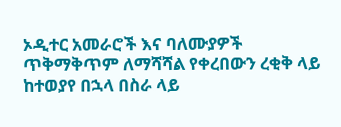ኦዲተር አመራሮች እና ባለሙያዎች ጥቅማቅጥም ለማሻሻል የቀረበውን ረቂቅ ላይ ከተወያየ በኋላ በስራ ላይ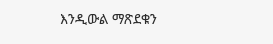እንዲውል ማጽደቁን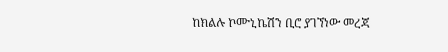ከክልሉ ኮሙኒኬሽን ቢሮ ያገኘነው መረጃ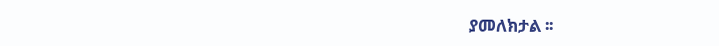ያመለክታል ፡፡